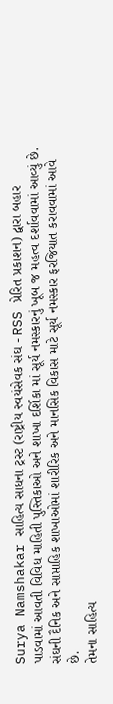Surya Namshakar સાહિત્ય સાધના ટ્રસ્ટ (રાષ્ટ્રીય સ્વયંસેવક સંઘ - RSS પ્રેરિત પ્રકાશન) દ્વારા બહાર પાડવામાં આવતી વિવિધ માહિતી પુસ્તિકાઓ અને શાખા દર્શિકા માં સૂર્ય નમસ્કારનું ખૂબ જ મહત્વ દર્શાવવામાં આવ્યું છે. સંઘની દૈનિક અને સાપ્તાહિક શાખાઓમાં શારીરિક અને માનસિક વિકાસ માટે સૂર્ય નમસ્કાર ફરજિયાત કરાવવામાં આવે છે.
તેમના સાહિત્ય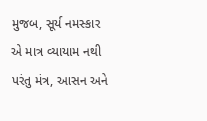મુજબ, સૂર્ય નમસ્કાર એ માત્ર વ્યાયામ નથી પરંતુ મંત્ર, આસન અને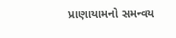પ્રાણાયામનો સમન્વય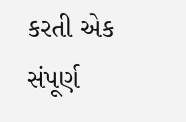કરતી એક સંપૂર્ણ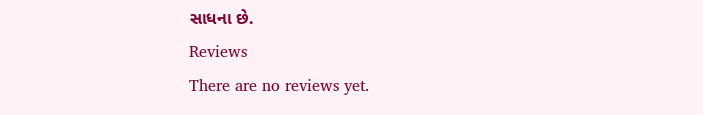સાધના છે.
Reviews
There are no reviews yet.